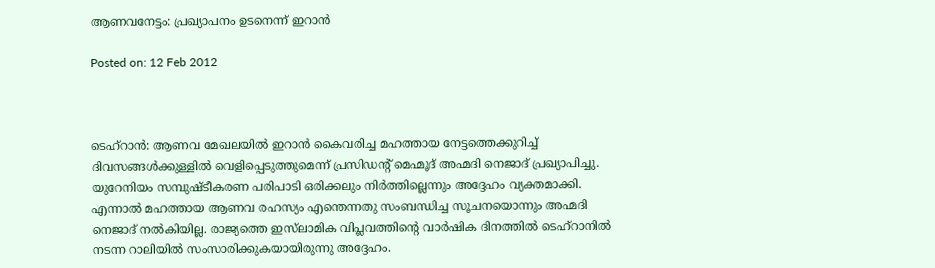ആണവനേട്ടം: പ്രഖ്യാപനം ഉടനെന്ന് ഇറാന്‍

Posted on: 12 Feb 2012



ടെഹ്‌റാന്‍: ആണവ മേഖലയില്‍ ഇറാന്‍ കൈവരിച്ച മഹത്തായ നേട്ടത്തെക്കുറിച്ച് ദിവസങ്ങള്‍ക്കുള്ളില്‍ വെളിപ്പെടുത്തുമെന്ന് പ്രസിഡന്റ് മെഹ്മൂദ് അഹ്മദി നെജാദ് പ്രഖ്യാപിച്ചു. യുറേനിയം സമ്പുഷ്ടീകരണ പരിപാടി ഒരിക്കലും നിര്‍ത്തില്ലെന്നും അദ്ദേഹം വ്യക്തമാക്കി. എന്നാല്‍ മഹത്തായ ആണവ രഹസ്യം എന്തെന്നതു സംബന്ധിച്ച സൂചനയൊന്നും അഹ്മദി നെജാദ് നല്‍കിയില്ല. രാജ്യത്തെ ഇസ്‌ലാമിക വിപ്ലവത്തിന്റെ വാര്‍ഷിക ദിനത്തില്‍ ടെഹ്‌റാനില്‍ നടന്ന റാലിയില്‍ സംസാരിക്കുകയായിരുന്നു അദ്ദേഹം.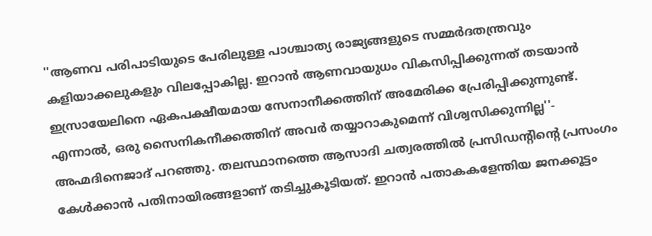''ആണവ പരിപാടിയുടെ പേരിലുള്ള പാശ്ചാത്യ രാജ്യങ്ങളുടെ സമ്മര്‍ദതന്ത്രവും കളിയാക്കലുകളും വിലപ്പോകില്ല. ഇറാന്‍ ആണവായുധം വികസിപ്പിക്കുന്നത് തടയാന്‍ ഇസ്രായേലിനെ ഏകപക്ഷീയമായ സേനാനീക്കത്തിന് അമേരിക്ക പ്രേരിപ്പിക്കുന്നുണ്ട്. എന്നാല്‍, ഒരു സൈനികനീക്കത്തിന് അവര്‍ തയ്യാറാകുമെന്ന് വിശ്വസിക്കുന്നില്ല''- അഹ്മദിനെജാദ് പറഞ്ഞു. തലസ്ഥാനത്തെ ആസാദി ചത്വരത്തില്‍ പ്രസിഡന്റിന്റെ പ്രസംഗം കേള്‍ക്കാന്‍ പതിനായിരങ്ങളാണ് തടിച്ചുകൂടിയത്. ഇറാന്‍ പതാകകളേന്തിയ ജനക്കൂട്ടം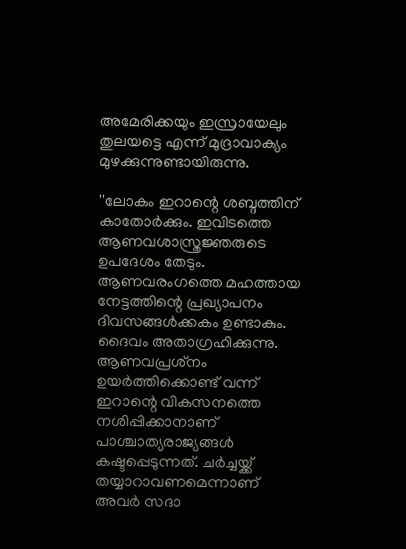അമേരിക്കയും ഇസ്രായേലും തുലയട്ടെ എന്ന് മുദ്രാവാക്യം മുഴക്കുന്നുണ്ടായിരുന്നു.

''ലോകം ഇറാന്റെ ശബ്ദത്തിന് കാതോര്‍ക്കും. ഇവിടത്തെ ആണവശാസ്ത്രജ്ഞരുടെ ഉപദേശം തേടും. ആണവരംഗത്തെ മഹത്തായ നേട്ടത്തിന്റെ പ്രഖ്യാപനം ദിവസങ്ങള്‍ക്കകം ഉണ്ടാകും. ദൈവം അതാഗ്രഹിക്കുന്നു. ആണവപ്രശ്‌നം ഉയര്‍ത്തിക്കൊണ്ട് വന്ന് ഇറാന്റെ വികസനത്തെ നശിപ്പിക്കാനാണ് പാശ്ചാത്യരാജ്യങ്ങള്‍ കഷ്ടപ്പെടുന്നത്. ചര്‍ച്ചയ്ക്ക് തയ്യാറാവണമെന്നാണ് അവര്‍ സദാ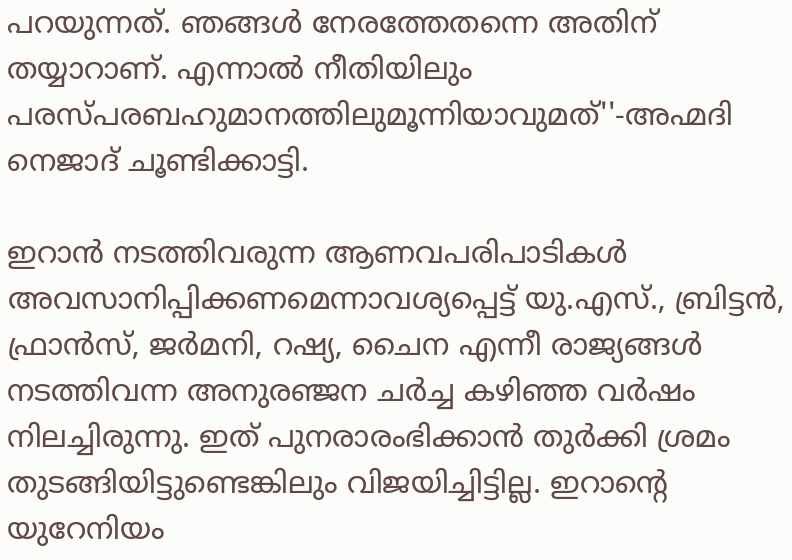പറയുന്നത്. ഞങ്ങള്‍ നേരത്തേതന്നെ അതിന് തയ്യാറാണ്. എന്നാല്‍ നീതിയിലും പരസ്പരബഹുമാനത്തിലുമൂന്നിയാവുമത്''-അഹ്മദി നെജാദ് ചൂണ്ടിക്കാട്ടി.

ഇറാന്‍ നടത്തിവരുന്ന ആണവപരിപാടികള്‍ അവസാനിപ്പിക്കണമെന്നാവശ്യപ്പെട്ട് യു.എസ്., ബ്രിട്ടന്‍, ഫ്രാന്‍സ്, ജര്‍മനി, റഷ്യ, ചൈന എന്നീ രാജ്യങ്ങള്‍ നടത്തിവന്ന അനുരഞ്ജന ചര്‍ച്ച കഴിഞ്ഞ വര്‍ഷം നിലച്ചിരുന്നു. ഇത് പുനരാരംഭിക്കാന്‍ തുര്‍ക്കി ശ്രമം തുടങ്ങിയിട്ടുണ്ടെങ്കിലും വിജയിച്ചിട്ടില്ല. ഇറാന്റെ യുറേനിയം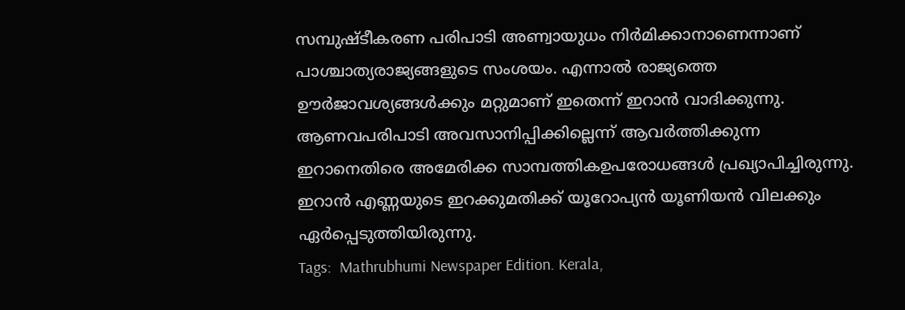സമ്പുഷ്ടീകരണ പരിപാടി അണ്വായുധം നിര്‍മിക്കാനാണെന്നാണ് പാശ്ചാത്യരാജ്യങ്ങളുടെ സംശയം. എന്നാല്‍ രാജ്യത്തെ ഊര്‍ജാവശ്യങ്ങള്‍ക്കും മറ്റുമാണ് ഇതെന്ന് ഇറാന്‍ വാദിക്കുന്നു. ആണവപരിപാടി അവസാനിപ്പിക്കില്ലെന്ന് ആവര്‍ത്തിക്കുന്ന ഇറാനെതിരെ അമേരിക്ക സാമ്പത്തികഉപരോധങ്ങള്‍ പ്രഖ്യാപിച്ചിരുന്നു. ഇറാന്‍ എണ്ണയുടെ ഇറക്കുമതിക്ക് യൂറോപ്യന്‍ യൂണിയന്‍ വിലക്കും ഏര്‍പ്പെടുത്തിയിരുന്നു.
Tags:  Mathrubhumi Newspaper Edition. Kerala,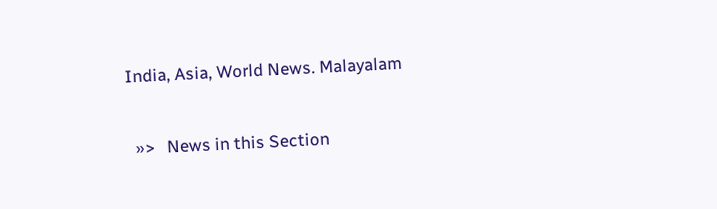India, Asia, World News. Malayalam


  »>   News in this Section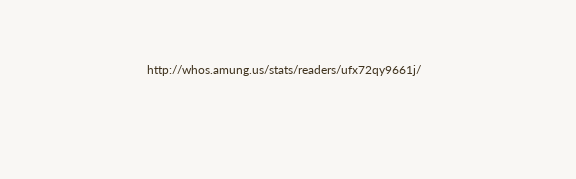http://whos.amung.us/stats/readers/ufx72qy9661j/